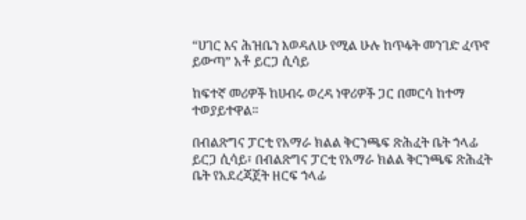“ሀገር እና ሕዝቤን እወዳለሁ የሚል ሁሉ ከጥፋት መንገድ ፈጥኖ ይውጣ” አቶ ይርጋ ሲሳይ

ከፍተኛ መሪዎች ከሀብሩ ወረዳ ነዋሪዎች ጋር በመርሳ ከተማ ተወያይተዋል።

በብልጽግና ፓርቲ የአማራ ክልል ቅርንጫፍ ጽሕፈት ቤት ኀላፊ ይርጋ ሲሳይ፣ በብልጽግና ፓርቲ የአማራ ክልል ቅርንጫፍ ጽሕፈት ቤት የአደረጃጀት ዘርፍ ኀላፊ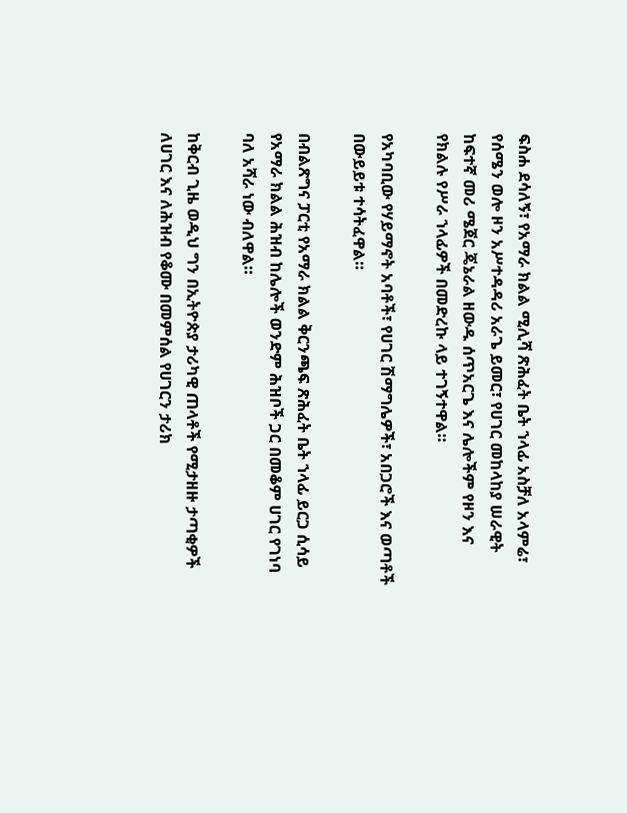ፍስሐ ደሳለኝ፣ የአማራ ክልል ሚሊሻ ጽሕፈት ቤት ኀላፊ አስቻለ አላምሬ፣ የሰሜን ወሎ ዞን አሥተዳዳሪ አራጌ ይመር፣ የሀገር መከላከያ ሠራዊት ከፍተኛ መሪ ሜጀር ጄኔራል ዘውዱ ሰጥአርጌ እና ሌሎችም የዞን እና የክልሉ የሥራ ኀላፊዎች በመድረኩ ላይ ተገኝተዋል።

የአካባቢው የሃይማኖት አባቶች፣ የሀገር ሽማግሌዎች፣ አበጋሮች እና ወጣቶች በውይይቱ ተሳትፈዋል።

በብልጽግና ፓርቲ የአማራ ክልል ቅርንጫፍ ጽሕፈት ቤት ኀላፊ ይርጋ ሲሳይ የአማራ ክልል ሕዝብ ከሌሎች ወንድም ሕዝቦች ጋር በመቆም ሀገር የገነባ ባለ አሻራ ነው ብለዋል።

ከቅርብ ጊዜ ወዲህ ግን በኢትዮጵያ ታሪካዊ ጠላቶች የሚታዘዙ ታጣቂዎች ለሀገር እና ለሕዝብ የቆሙ በመምሰል የሀገርን ታሪክ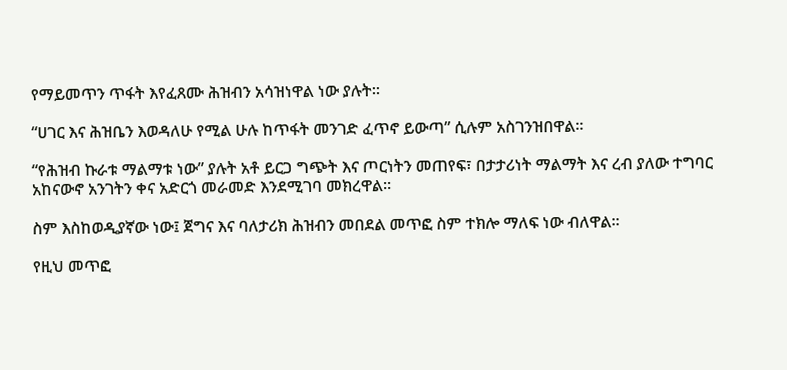የማይመጥን ጥፋት እየፈጸሙ ሕዝብን አሳዝነዋል ነው ያሉት።

“ሀገር እና ሕዝቤን እወዳለሁ የሚል ሁሉ ከጥፋት መንገድ ፈጥኖ ይውጣ” ሲሉም አስገንዝበዋል።

“የሕዝብ ኩራቱ ማልማቱ ነው” ያሉት አቶ ይርጋ ግጭት እና ጦርነትን መጠየፍ፣ በታታሪነት ማልማት እና ረብ ያለው ተግባር አከናውኖ አንገትን ቀና አድርጎ መራመድ እንደሚገባ መክረዋል።

ስም እስከወዲያኛው ነው፤ ጀግና እና ባለታሪክ ሕዝብን መበደል መጥፎ ስም ተክሎ ማለፍ ነው ብለዋል።

የዚህ መጥፎ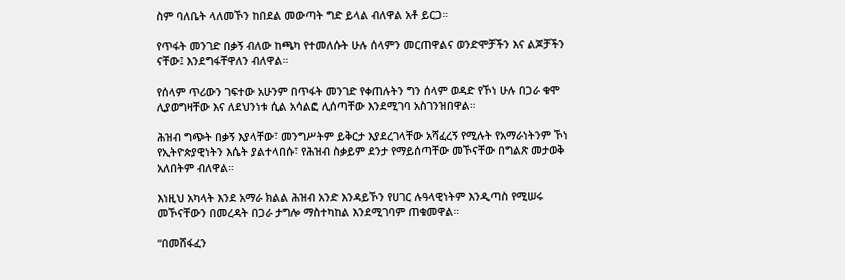ስም ባለቤት ላለመኾን ከበደል መውጣት ግድ ይላል ብለዋል አቶ ይርጋ።

የጥፋት መንገድ በቃኝ ብለው ከጫካ የተመለሱት ሁሉ ሰላምን መርጠዋልና ወንድሞቻችን እና ልጆቻችን ናቸው፤ እንደግፋቸዋለን ብለዋል።

የሰላም ጥሪውን ገፍተው አሁንም በጥፋት መንገድ የቀጠሉትን ግን ሰላም ወዳድ የኾነ ሁሉ በጋራ ቁሞ ሊያወግዛቸው እና ለደህንነቱ ሲል አሳልፎ ሊሰጣቸው እንደሚገባ አስገንዝበዋል።

ሕዝብ ግጭት በቃኝ እያላቸው፣ መንግሥትም ይቅርታ እያደረገላቸው አሻፈረኝ የሚሉት የአማራነትንም ኾነ የኢትዮጵያዊነትን እሴት ያልተላበሱ፣ የሕዝብ ስቃይም ደንታ የማይሰጣቸው መኾናቸው በግልጽ መታወቅ አለበትም ብለዋል።

እነዚህ አካላት እንደ አማራ ክልል ሕዝብ አንድ እንዳይኾን የሀገር ሉዓላዊነትም እንዲጣስ የሚሠሩ መኾናቸውን በመረዳት በጋራ ታግሎ ማስተካከል እንደሚገባም ጠቁመዋል።

“በመሸፋፈን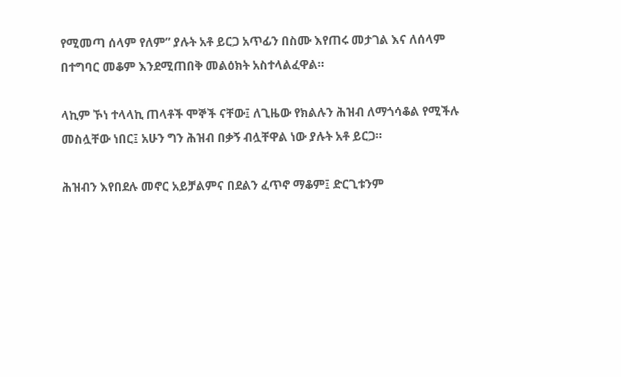የሚመጣ ሰላም የለም” ያሉት አቶ ይርጋ አጥፊን በስሙ እየጠሩ መታገል እና ለሰላም በተግባር መቆም እንደሚጠበቅ መልዕክት አስተላልፈዋል።

ላኪም ኾነ ተላላኪ ጠላቶች ሞኞች ናቸው፤ ለጊዜው የክልሉን ሕዝብ ለማጎሳቆል የሚችሉ መስሏቸው ነበር፤ አሁን ግን ሕዝብ በቃኝ ብሏቸዋል ነው ያሉት አቶ ይርጋ።

ሕዝብን እየበደሉ መኖር አይቻልምና በደልን ፈጥኖ ማቆም፤ ድርጊቱንም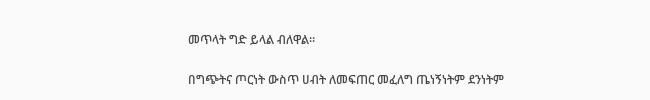መጥላት ግድ ይላል ብለዋል።

በግጭትና ጦርነት ውስጥ ሀብት ለመፍጠር መፈለግ ጤነኝነትም ደንነትም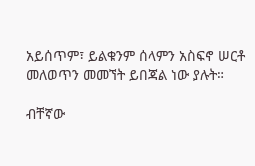አይሰጥም፣ ይልቁንም ሰላምን አስፍኖ ሠርቶ መለወጥን መመኘት ይበጃል ነው ያሉት።

ብቸኛው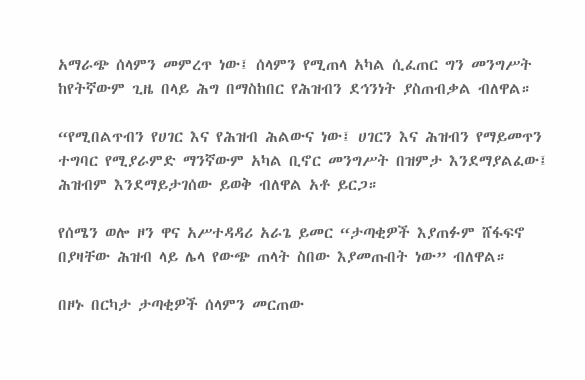አማራጭ ሰላምን መምረጥ ነው፤ ሰላምን የሚጠላ አካል ሲፈጠር ግን መንግሥት ከየትኛውም ጊዜ በላይ ሕግ በማስከበር የሕዝብን ደኅንነት ያስጠብቃል ብለዋል።

“የሚበልጥብን የሀገር እና የሕዝብ ሕልውና ነው፤ ሀገርን እና ሕዝብን የማይመጥን ተግባር የሚያራምድ ማንኛውም አካል ቢኖር መንግሥት በዝምታ እንደማያልፈው፤ ሕዝብም እንደማይታገሰው ይወቅ ብለዋል አቶ ይርጋ።

የሰሜን ወሎ ዞን ዋና አሥተዳዳሪ አራጌ ይመር “ታጣቂዎች እያጠፉም ሸፋፍኖ በያዛቸው ሕዝብ ላይ ሌላ የውጭ ጠላት ስበው እያመጡበት ነው” ብለዋል።

በዞኑ በርካታ ታጣቂዎች ሰላምን መርጠው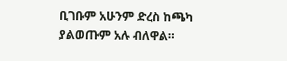ቢገቡም አሁንም ድረስ ከጫካ ያልወጡም አሉ ብለዋል።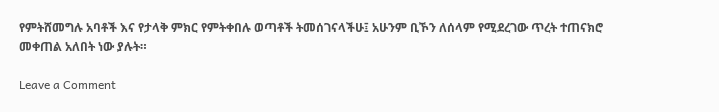የምትሸመግሉ አባቶች እና የታላቅ ምክር የምትቀበሉ ወጣቶች ትመሰገናላችሁ፤ አሁንም ቢኾን ለሰላም የሚደረገው ጥረት ተጠናክሮ መቀጠል አለበት ነው ያሉት።

Leave a Comment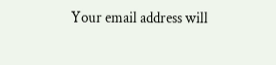Your email address will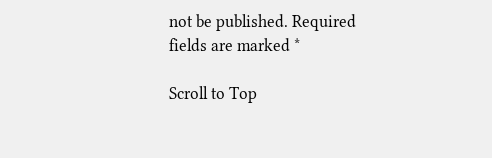not be published. Required fields are marked *

Scroll to Top